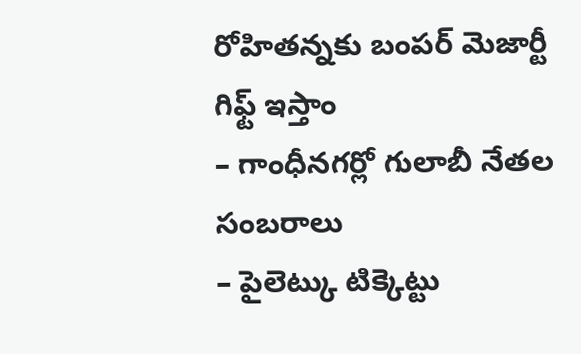రోహితన్నకు బంపర్ మెజార్టీ గిఫ్ట్ ఇస్తాం
– గాంధీనగర్లో గులాబీ నేతల సంబరాలు
– పైలెట్కు టిక్కెట్టు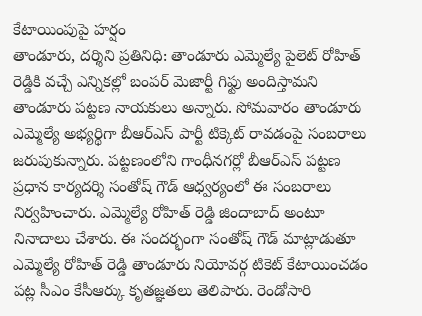కేటాయింపుపై హర్షం
తాండూరు, దర్శిని ప్రతినిధి: తాండూరు ఎమ్మెల్యే పైలెట్ రోహిత్ రెడ్డికి వచ్చే ఎన్నికల్లో బంపర్ మెజార్టీ గిఫ్టు అందిస్తామని తాండూరు పట్టణ నాయకులు అన్నారు. సోమవారం తాండూరు ఎమ్మెల్యే అభ్యర్థిగా బీఆర్ఎస్ పార్టీ టిక్కెట్ రావడంపై సంబరాలు జరుపుకున్నారు. పట్టణంలోని గాంధీనగర్లో బీఆర్ఎస్ పట్టణ ప్రధాన కార్యదర్శి సంతోష్ గౌడ్ ఆధ్వర్యంలో ఈ సంబరాలు నిర్వహించారు. ఎమ్మెల్యే రోహిత్ రెడ్డి జిందాబాద్ అంటూ నినాదాలు చేశారు. ఈ సందర్భంగా సంతోష్ గౌడ్ మాట్లాడుతూ ఎమ్మెల్యే రోహిత్ రెడ్డి తాండూరు నియోవర్గ టికెట్ కేటాయించడం పట్ల సీఎం కేసీఆర్కు కృతజ్ఞతలు తెలిపారు. రెండోసారి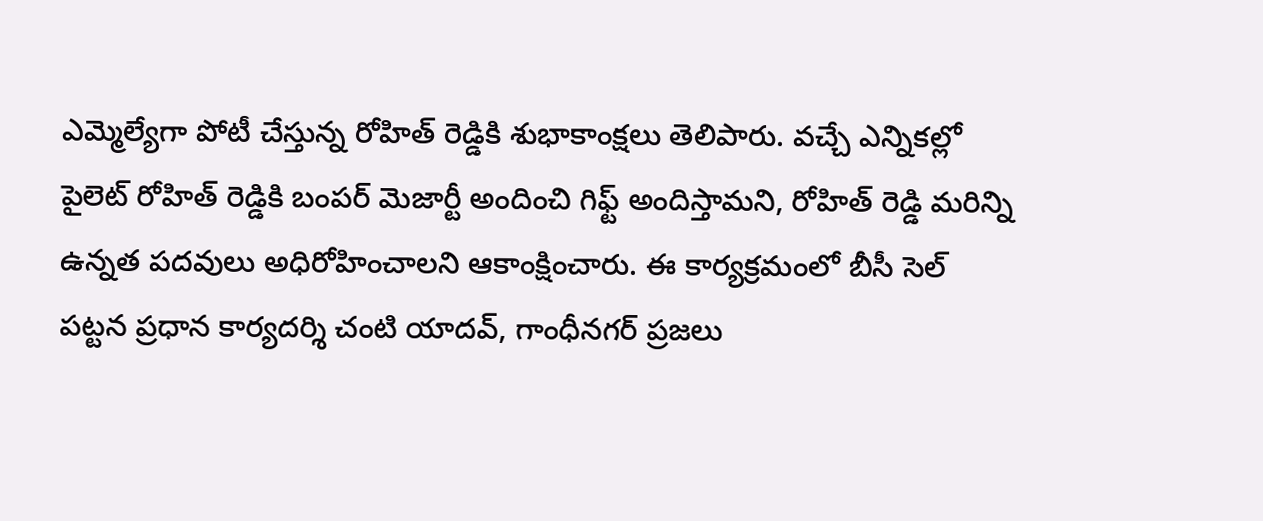ఎమ్మెల్యేగా పోటీ చేస్తున్న రోహిత్ రెడ్డికి శుభాకాంక్షలు తెలిపారు. వచ్చే ఎన్నికల్లో పైలెట్ రోహిత్ రెడ్డికి బంపర్ మెజార్టీ అందించి గిఫ్ట్ అందిస్తామని, రోహిత్ రెడ్డి మరిన్ని ఉన్నత పదవులు అధిరోహించాలని ఆకాంక్షించారు. ఈ కార్యక్రమంలో బీసీ సెల్ పట్టన ప్రధాన కార్యదర్శి చంటి యాదవ్, గాంధీనగర్ ప్రజలు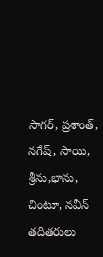సాగర్, ప్రశాంత్, నగేష్, సాయి, శ్రీను,భాను, చింటూ, నవీన్ తదితరులు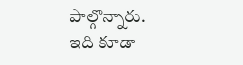పాల్గొన్నారు.
ఇది కూడా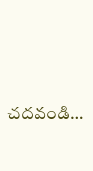చదవండి…